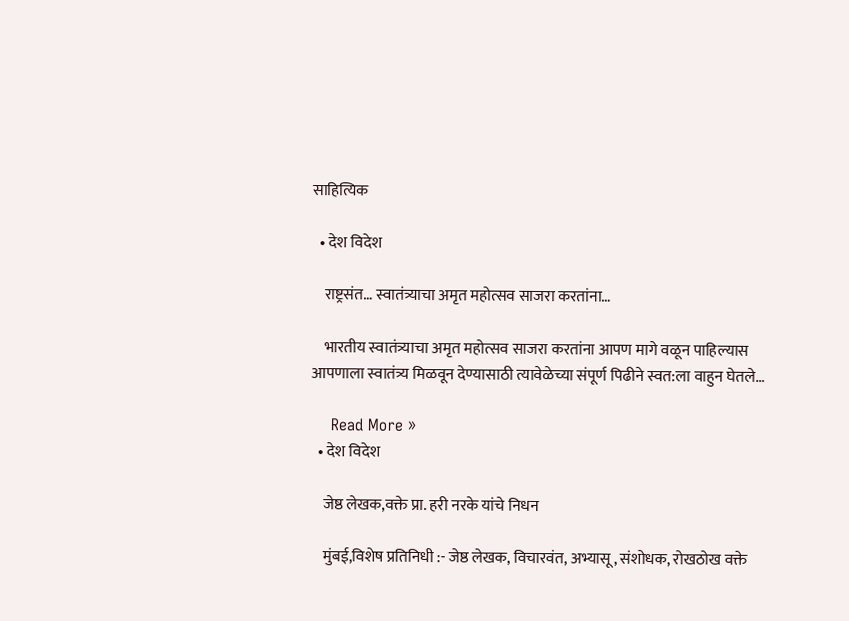साहित्यिक

  • देश विदेश

    राष्ट्रसंत… स्वातंत्र्याचा अमृत महोत्सव साजरा करतांना…

    भारतीय स्वातंत्र्याचा अमृत महोत्सव साजरा करतांना आपण मागे वळून पाहिल्यास आपणाला स्वातंत्र्य मिळवून देण्यासाठी त्यावेळेच्या संपूर्ण पिढीने स्वत:ला वाहुन घेतले…

    Read More »
  • देश विदेश

    जेष्ठ लेखक,वक्ते प्रा. हरी नरके यांचे निधन

    मुंबई,विशेष प्रतिनिधी :- जेष्ठ लेखक, विचारवंत, अभ्यासू, संशोधक, रोखठोख वक्ते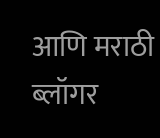आणि मराठी ब्लॉगर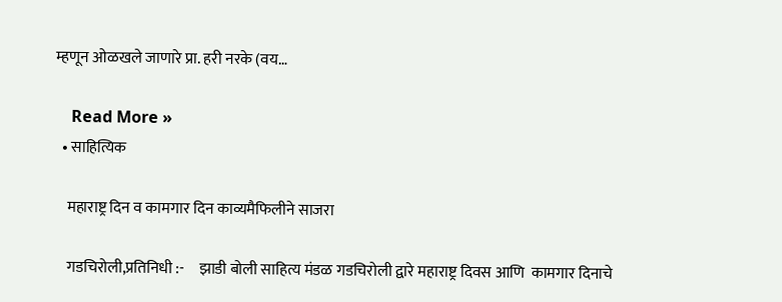म्हणून ओळखले जाणारे प्रा. हरी नरके (वय…

    Read More »
  • साहित्यिक

    महाराष्ट्र दिन व कामगार दिन काव्यमैफिलीने साजरा

    गडचिरोली,प्रतिनिधी :-     झाडी बोली साहित्य मंडळ गडचिरोली द्वारे महाराष्ट्र दिवस आणि  कामगार दिनाचे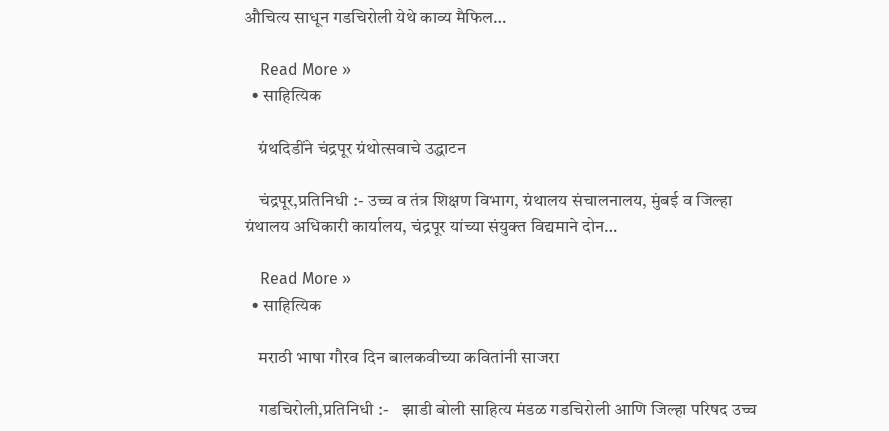औचित्य साधून गडचिरोली येथे काव्य मैफिल…

    Read More »
  • साहित्यिक

    ग्रंथदिडींने चंद्रपूर ग्रंथोत्सवाचे उद्धाटन

    चंद्रपूर,प्रतिनिधी :- उच्च व तंत्र शिक्षण विभाग, ग्रंथालय संचालनालय, मुंबई व जिल्हा ग्रंथालय अधिकारी कार्यालय, चंद्रपूर यांच्या संयुक्त विद्यमाने दोन…

    Read More »
  • साहित्यिक

    मराठी भाषा गौरव दिन बालकवीच्या कवितांनी साजरा

    गडचिरोली,प्रतिनिधी :-    झाडी बोली साहित्य मंडळ गडचिरोली आणि जिल्हा परिषद उच्च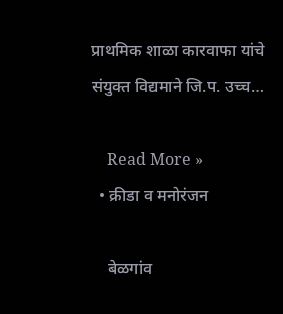प्राथमिक शाळा कारवाफा यांचे संयुक्त विद्यमाने जि.प. उच्च…

    Read More »
  • क्रीडा व मनोरंजन

    बेळगांव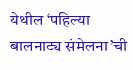येथील ‘पहिल्या बालनाट्य संमेलना’ची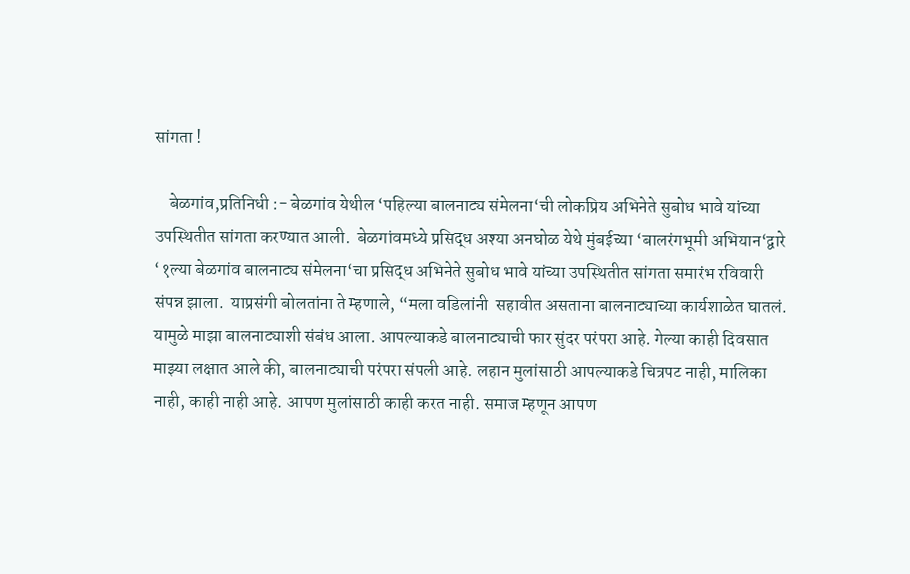सांगता !

    बेळगांव,प्रतिनिधी :- बेळगांव येथील ‘पहिल्या बालनाट्य संमेलना‘ची लोकप्रिय अभिनेते सुबोध भावे यांच्या उपस्थितीत सांगता करण्यात आली.  बेळगांवमध्ये प्रसिद्ध अश्या अनघोळ येथे मुंबईच्या ‘बालरंगभूमी अभियान‘द्वारे  ‘१ल्या बेळगांव बालनाट्य संमेलना‘चा प्रसिद्ध अभिनेते सुबोध भावे यांच्या उपस्थितीत सांगता समारंभ रविवारी संपन्न झाला.  याप्रसंगी बोलतांना ते म्हणाले, “मला वडिलांनी  सहावीत असताना बालनाट्याच्या कार्यशाळेत घातलं. यामुळे माझा बालनाट्याशी संबंध आला. आपल्याकडे बालनाट्याची फार सुंदर परंपरा आहे. गेल्या काही दिवसात माझ्या लक्षात आले की, बालनाट्याची परंपरा संपली आहे. लहान मुलांसाठी आपल्याकडे चित्रपट नाही, मालिका नाही, काही नाही आहे. आपण मुलांसाठी काही करत नाही. समाज म्हणून आपण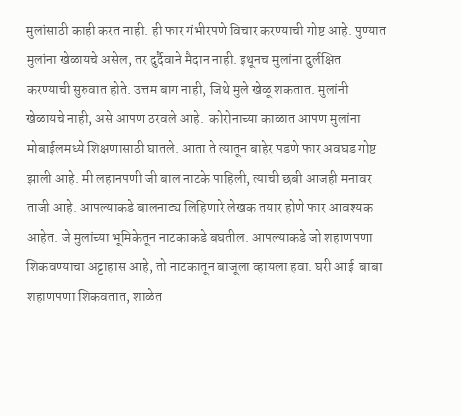मुलांसाठी काही करत नाही. ही फार गंभीरपणे विचार करण्याची गोष्ट आहे. पुण्यात मुलांना खेळायचे असेल, तर दुर्दैवाने मैदान नाही. इथूनच मुलांना दुर्लक्षित करण्याची सुरुवात होते. उत्तम बाग नाही, जिथे मुले खेळू शकतात. मुलांनी खेळायचे नाही, असे आपण ठरवले आहे.  कोरोनाच्या काळात आपण मुलांना मोबाईलमध्ये शिक्षणासाठी घातले. आता ते त्यातून बाहेर पडणे फार अवघड गोष्ट झाली आहे. मी लहानपणी जी बाल नाटके पाहिली, त्याची छबी आजही मनावर ताजी आहे. आपल्याकडे बालनाट्य लिहिणारे लेखक तयार होणे फार आवश्यक आहेत. जे मुलांच्या भूमिकेतून नाटकाकडे बघतील. आपल्याकडे जो शहाणपणा शिकवण्याचा अट्टाहास आहे, तो नाटकातून बाजूला व्हायला हवा. घरी आई  बाबा शहाणपणा शिकवतात, शाळेत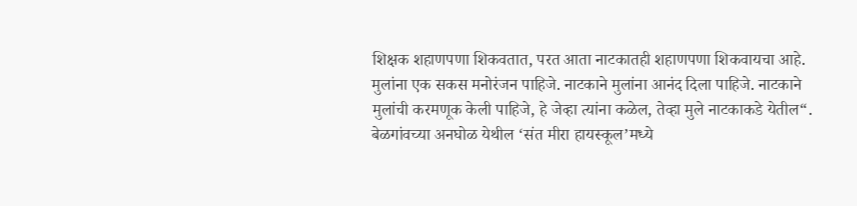शिक्षक शहाणपणा शिकवतात, परत आता नाटकातही शहाणपणा शिकवायचा आहे. मुलांना एक सकस मनोरंजन पाहिजे. नाटकाने मुलांना आनंद दिला पाहिजे. नाटकाने मुलांची करमणूक केली पाहिजे, हे जेव्हा त्यांना कळेल, तेव्हा मुले नाटकाकडे येतील“. बेळगांवच्या अनघोळ येथील ‘संत मीरा हायस्कूल’मध्ये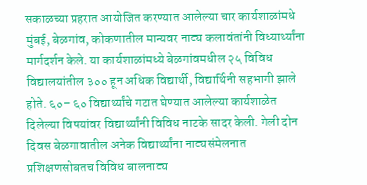सकाळच्या प्रहरात आयोजित करण्यात आलेल्या चार कार्यशाळांमधे मुंबई, बेळगांव, कोकणातील मान्यवर नाट्य कलावंतांनी विध्यार्थ्यांना मार्गदर्शन केले. या कार्यशाळांमध्ये बेळगांवमधील २५ विविध विद्यालयांतील ३०० हून अधिक विद्यार्थी, विद्यार्थिनी सहभागी झाले होते. ६०– ६० विद्यार्थ्यांचे गटात घेण्यात आलेल्या कार्यशाळेत दिलेल्या विषयांवर विद्यार्थ्यांनी विविध नाटके सादर केली. गेली दोन दिवस बेळगावातील अनेक विद्यार्थ्यांना नाट्यसंमेलनात प्रशिक्षणसोबतच विविध बालनाट्य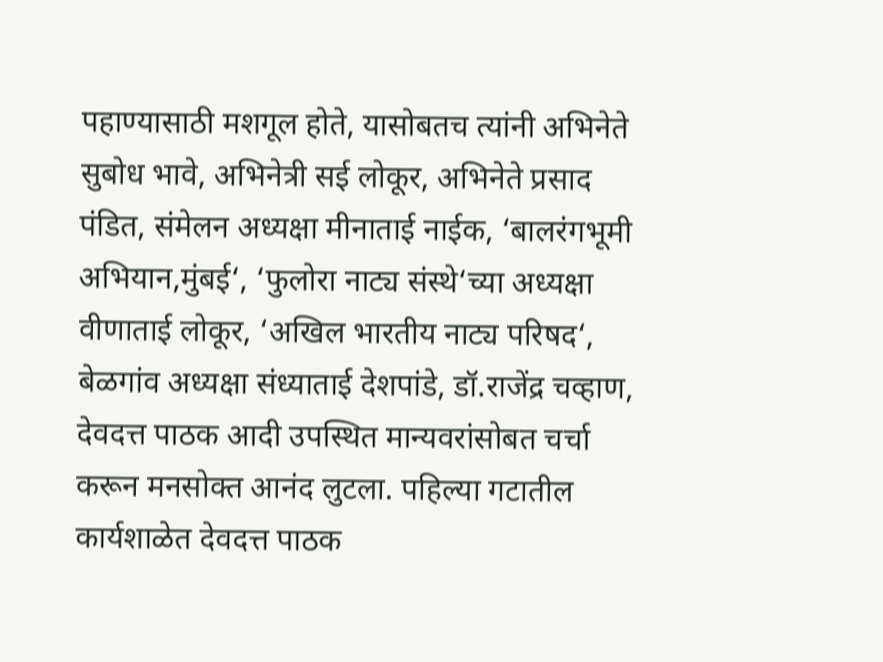पहाण्यासाठी मशगूल होते, यासोबतच त्यांनी अभिनेते सुबोध भावे, अभिनेत्री सई लोकूर, अभिनेते प्रसाद पंडित, संमेलन अध्यक्षा मीनाताई नाईक, ‘बालरंगभूमी अभियान,मुंबई‘, ‘फुलोरा नाट्य संस्थे‘च्या अध्यक्षा वीणाताई लोकूर, ‘अखिल भारतीय नाट्य परिषद‘, बेळगांव अध्यक्षा संध्याताई देशपांडे, डॉ.राजेंद्र चव्हाण, देवदत्त पाठक आदी उपस्थित मान्यवरांसोबत चर्चा करून मनसोक्त आनंद लुटला. पहिल्या गटातील कार्यशाळेत देवदत्त पाठक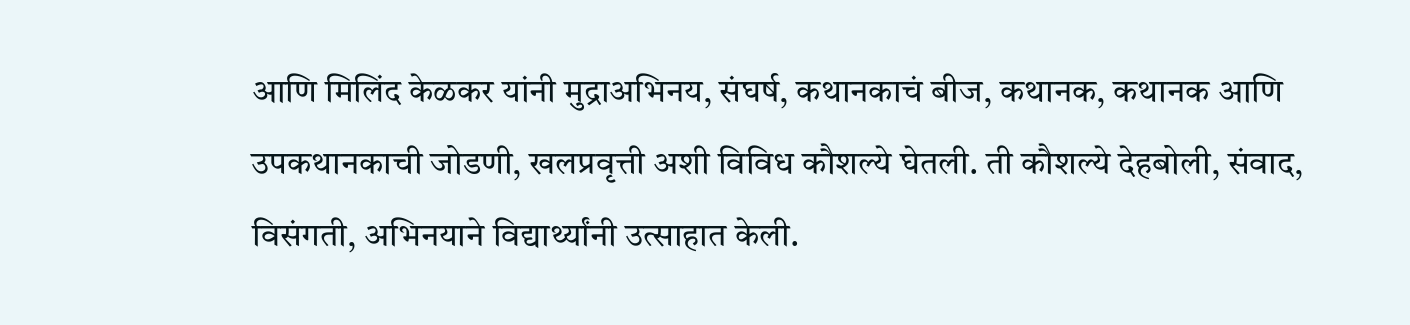आणि मिलिंद केळकर यांनी मुद्राअभिनय, संघर्ष, कथानकाचं बीज, कथानक, कथानक आणि उपकथानकाची जोडणी, खलप्रवृत्ती अशी विविध कौशल्ये घेतली. ती कौशल्ये देहबोली, संवाद, विसंगती, अभिनयाने विद्यार्थ्यांनी उत्साहात केली.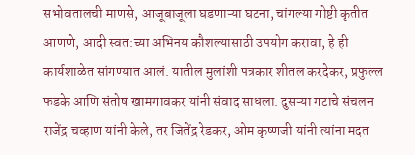सभोवतालची माणसे, आजूबाजूला घडणाऱ्या घटना, चांगल्या गोष्टी कृतीत आणणे, आदी स्वत:च्या अभिनय कौशल्यासाठी उपयोग करावा, हे ही कार्यशाळेत सांगण्यात आलं. यातील मुलांशी पत्रकार शीतल करदेकर, प्रफुल्ल फडके आणि संतोष खामगावकर यांनी संवाद साधला. दुसऱ्या गटाचे संचलन राजेंद्र चव्हाण यांनी केले, तर जितेंद्र रेडकर, ओम कृष्णजी यांनी त्यांना मदत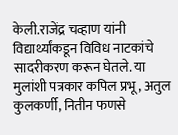केली.राजेंद्र चव्हाण यांनी विद्यार्थ्यांकडून विविध नाटकांचे सादरीकरण करून घेतले. या  मुलांशी पत्रकार कपिल प्रभू, अतुल कुलकर्णी, नितीन फणसे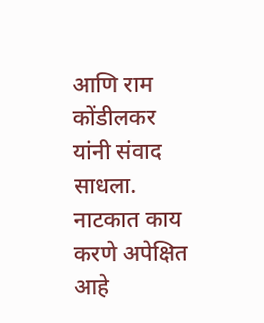आणि राम कोंडीलकर यांनी संवाद साधला. नाटकात काय करणे अपेक्षित आहे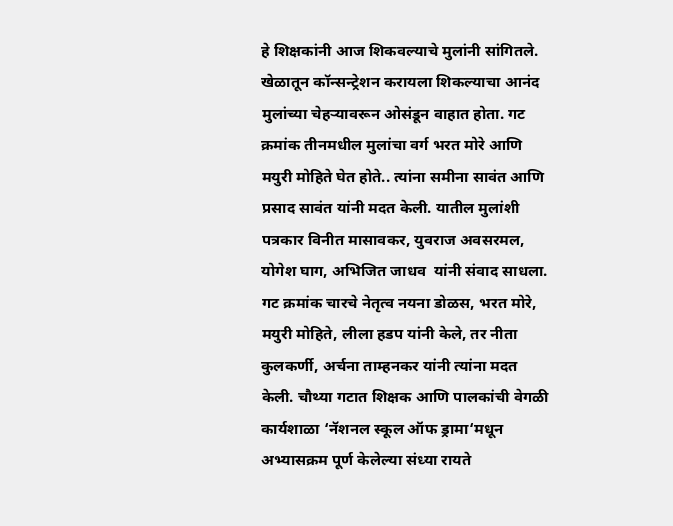हे शिक्षकांनी आज शिकवल्याचे मुलांनी सांगितले. खेळातून कॉन्सन्ट्रेशन करायला शिकल्याचा आनंद मुलांच्या चेहऱ्यावरून ओसंडून वाहात होता. गट क्रमांक तीनमधील मुलांचा वर्ग भरत मोरे आणि मयुरी मोहिते घेत होते.. त्यांना समीना सावंत आणि प्रसाद सावंत यांनी मदत केली. यातील मुलांशी पत्रकार विनीत मासावकर, युवराज अवसरमल, योगेश घाग, अभिजित जाधव  यांनी संवाद साधला. गट क्रमांक चारचे नेतृत्व नयना डोळस, भरत मोरे, मयुरी मोहिते, लीला हडप यांनी केले, तर नीता कुलकर्णी, अर्चना ताम्हनकर यांनी त्यांना मदत केली. चौथ्या गटात शिक्षक आणि पालकांची वेगळी कार्यशाळा ‘नॅशनल स्कूल ऑफ ड्रामा‘मधून अभ्यासक्रम पूर्ण केलेल्या संध्या रायते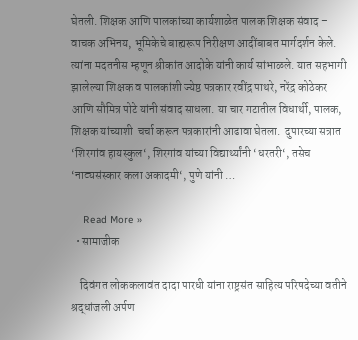घेतली. शिक्षक आणि पालकांच्या कार्यशाळेत पालक शिक्षक संवाद – वाचक अभिनय, भूमिकेचे बाह्यरूप निरीक्षण आदींबाबत मार्गदर्शन केले. त्यांना मदतनीस म्हणून श्रीकांत आदोके यांनी कार्य सांभाळले. यात सहभागी झालेल्या शिक्षक व पालकांशी ज्येष्ठ पत्रकार रवींद्र पाथरे, नरेंद्र कोठेकर आणि सौमित्र पोटे यांनी संवाद साधला. या चार गटातील विधार्थी, पालक, शिक्षक यांच्याशी  चर्चा करून पत्रकारांनी आढावा घेतला.  दुपारच्या सत्रात ‘शिरगांव हायस्कुल‘, शिरगांव यांच्या विद्यार्थ्यांनी ‘धरतरी‘, तसेच ‘नाट्यसंस्कार कला अकादमी‘, पुणे यांनी …

    Read More »
  • सामाजीक

    दिवंगत लोककलावंत दादा पारधी यांना राष्ट्रसंत साहित्य परिषदेच्या वतीने श्रद्धांजली अर्पण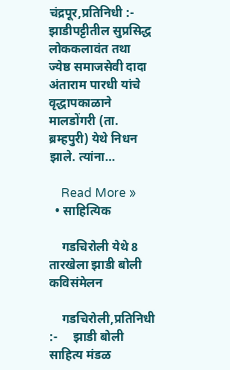चंद्रपूर,प्रतिनिधी :- झाडीपट्टीतील सुप्रसिद्ध लोककलावंत तथा ज्येष्ठ समाजसेवी दादा अंताराम पारधी यांचे वृद्धापकाळाने मालडोंगरी (ता. ब्रम्हपुरी) येथे निधन झाले. त्यांना…

    Read More »
  • साहित्यिक

    गडचिरोली येथे 8 तारखेला झाडी बोली कविसंमेलन

    गडचिरोली,प्रतिनिधी :-     झाडी बोली साहित्य मंडळ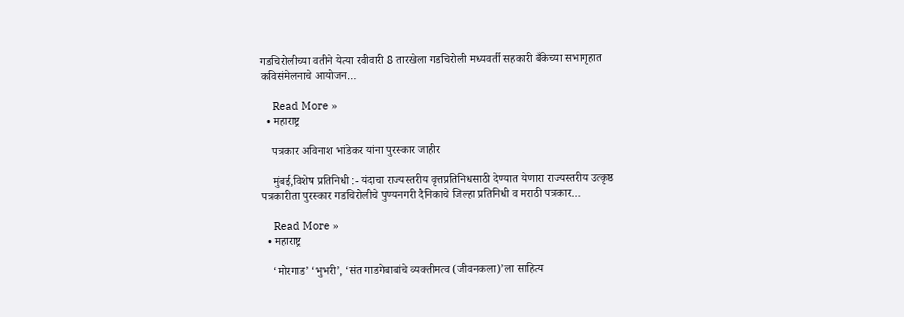गडचिरोलीच्या वतीने येत्या रवीवारी 8 तारखेला गडचिरोली मध्यवर्ती सहकारी बँकेच्या सभागृहात कविसंमेलनाचे आयोजन…

    Read More »
  • महाराष्ट्र

    पत्रकार अविनाश भांडेकर यांना पुरस्कार जाहीर

    मुंबई,विशेष प्रतिनिधी :- यंदाचा राज्यस्तरीय वृत्तप्रतिनिधसाठी देण्यात येणारा राज्यस्तरीय उत्कृष्ठ पत्रकारीता पुरस्कार गडचिरोलीचे पुण्यनगरी दैनिकाचे जिल्हा प्रतिनिधी व मराठी पत्रकार…

    Read More »
  • महाराष्ट्र

    ‘मोरगाड’ ‘भुभरी’, ‘संत गाडगेबाबांचे व्यक्तीमत्व (जीवनकला)’ला साहित्य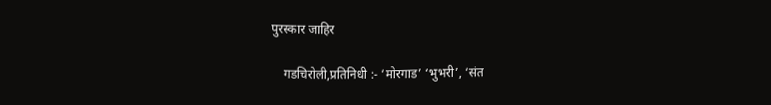पुरस्कार जाहिर

    गडचिरोली,प्रतिनिधी :- ‘मोरगाड’ ‘भुभरी’, ‘संत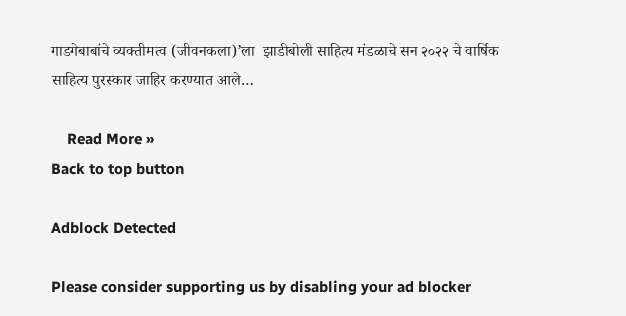गाडगेबाबांचे व्यक्तीमत्व (जीवनकला)’ला  झाडीबोली साहित्य मंडळाचे सन २०२२ चे वार्षिक साहित्य पुरस्कार जाहिर करण्यात आले…

    Read More »
Back to top button

Adblock Detected

Please consider supporting us by disabling your ad blocker